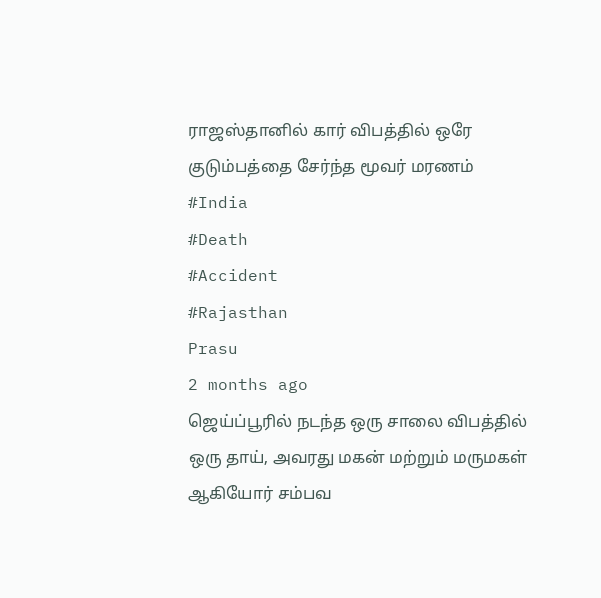ராஜஸ்தானில் கார் விபத்தில் ஒரே குடும்பத்தை சேர்ந்த மூவர் மரணம்
#India
#Death
#Accident
#Rajasthan
Prasu
2 months ago
ஜெய்ப்பூரில் நடந்த ஒரு சாலை விபத்தில் ஒரு தாய், அவரது மகன் மற்றும் மருமகள் ஆகியோர் சம்பவ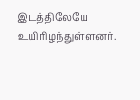இடத்திலேயே உயிரிழந்துள்ளனர்.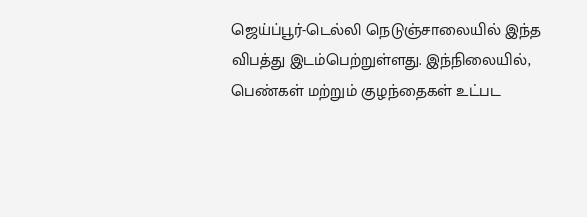ஜெய்ப்பூர்-டெல்லி நெடுஞ்சாலையில் இந்த விபத்து இடம்பெற்றுள்ளது. இந்நிலையில், பெண்கள் மற்றும் குழந்தைகள் உட்பட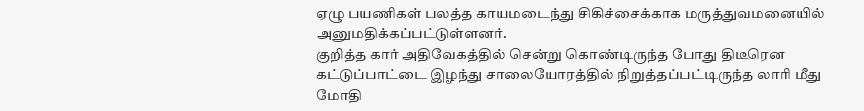ஏழு பயணிகள் பலத்த காயமடைந்து சிகிச்சைக்காக மருத்துவமனையில் அனுமதிக்கப்பட்டுள்ளனர்.
குறித்த கார் அதிவேகத்தில் சென்று கொண்டிருந்த போது திடீரென கட்டுப்பாட்டை இழந்து சாலையோரத்தில் நிறுத்தப்பட்டிருந்த லாரி மீது மோதி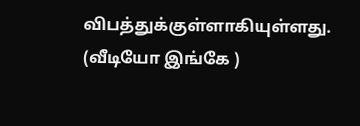விபத்துக்குள்ளாகியுள்ளது.
(வீடியோ இங்கே )